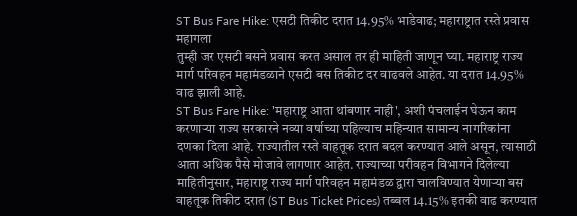ST Bus Fare Hike: एसटी तिकीट दरात 14.95% भाडेवाढ; महाराष्ट्रात रस्ते प्रवास महागला
तुम्ही जर एसटी बसने प्रवास करत असाल तर ही माहिती जाणून घ्या. महाराष्ट्र राज्य मार्ग परिवहन महामंडळाने एसटी बस तिकीट दर वाढवले आहेत. या दरात 14.95% वाढ झाली आहे.
ST Bus Fare Hike: 'महाराष्ट्र आता थांबणार नाही', अशी पंचलाईन घेऊन काम करणाऱ्या राज्य सरकारने नव्या वर्षाच्या पहिल्याच महिन्यात सामान्य नागरिकांना दणका दिला आहे. राज्यातील रस्ते वाहतूक दरात बदल करण्यात आले असून, त्यासाठी आता अधिक पैसे मोजावे लागणार आहेत. राज्याच्या परीवहन विभागने दिलेल्या माहितीनुसार, महाराष्ट्र राज्य मार्ग परिवहन महामंडळ द्वारा चालविण्यात येणाऱ्या बस वाहतूक तिकीट दरात (ST Bus Ticket Prices) तब्बल 14.15% इतकी वाढ करण्यात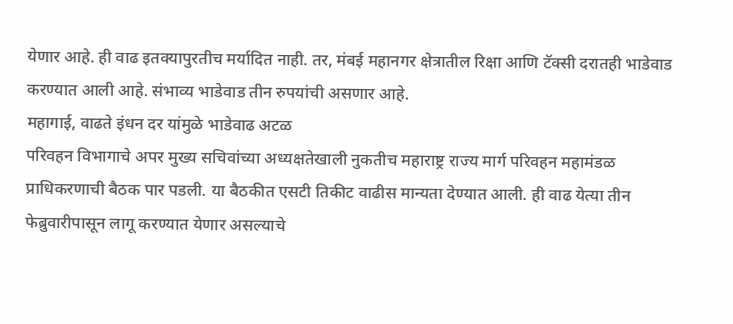येणार आहे. ही वाढ इतक्यापुरतीच मर्यादित नाही. तर, मंबई महानगर क्षेत्रातील रिक्षा आणि टॅक्सी दरातही भाडेवाड करण्यात आली आहे. संभाव्य भाडेवाड तीन रुपयांची असणार आहे.
महागाई, वाढते इंधन दर यांमुळे भाडेवाढ अटळ
परिवहन विभागाचे अपर मुख्य सचिवांच्या अध्यक्षतेखाली नुकतीच महाराष्ट्र राज्य मार्ग परिवहन महामंडळ प्राधिकरणाची बैठक पार पडली. या बैठकीत एसटी तिकीट वाढीस मान्यता देण्यात आली. ही वाढ येत्या तीन फेब्रुवारीपासून लागू करण्यात येणार असल्याचे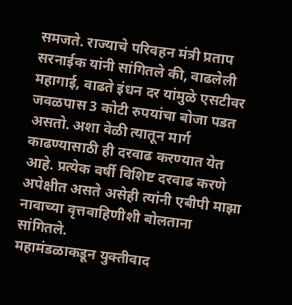समजते. राज्याचे परिवहन मंत्री प्रताप सरनाईक यांनी सांगितले की, वाढलेली महागाई, वाढते इंधन दर यांमुळे एसटीवर जवळपास 3 कोटी रुपयांचा बोजा पडत असतो. अशा वेळी त्यातून मार्ग काढण्यासाठी ही दरवाढ करण्यात येत आहे. प्रत्येक वर्षी विशिष्ट दरवाढ करणे अपेक्षीत असते असेही त्यांनी एबीपी माझा नावाच्या वृत्तवाहिणीशी बोलताना सांगितले.
महामंडळाकडून युक्तीवाद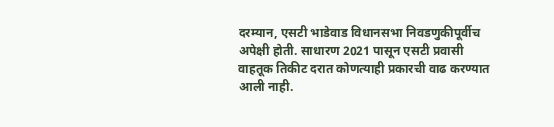दरम्यान, एसटी भाडेवाड विधानसभा निवडणुकीपूर्वीच अपेक्षी होती. साधारण 2021 पासून एसटी प्रवासी वाहतूक तिकीट दरात कोणत्याही प्रकारची वाढ करण्यात आली नाही.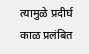त्यामुळे प्रदीर्घ काळ प्रलंबित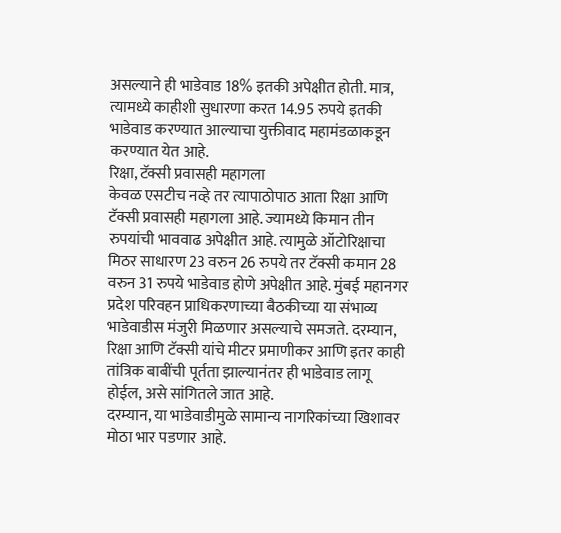असल्याने ही भाडेवाड 18% इतकी अपेक्षीत होती. मात्र, त्यामध्ये काहीशी सुधारणा करत 14.95 रुपये इतकी भाडेवाड करण्यात आल्याचा युक्तीवाद महामंडळाकडून करण्यात येत आहे.
रिक्षा, टॅक्सी प्रवासही महागला
केवळ एसटीच नव्हे तर त्यापाठोपाठ आता रिक्षा आणि टॅक्सी प्रवासही महागला आहे. ज्यामध्ये किमान तीन रुपयांची भाववाढ अपेक्षीत आहे. त्यामुळे ऑटोरिक्षाचा मिठर साधारण 23 वरुन 26 रुपये तर टॅक्सी कमान 28 वरुन 31 रुपये भाडेवाड होणे अपेक्षीत आहे. मुंबई महानगर प्रदेश परिवहन प्राधिकरणाच्या बैठकीच्या या संभाव्य भाडेवाडीस मंजुरी मिळणार असल्याचे समजते. दरम्यान, रिक्षा आणि टॅक्सी यांचे मीटर प्रमाणीकर आणि इतर काही तांत्रिक बाबींची पूर्तता झाल्यानंतर ही भाडेवाड लागू होईल, असे सांगितले जात आहे.
दरम्यान, या भाडेवाडीमुळे सामान्य नागरिकांच्या खिशावर मोठा भार पडणार आहे.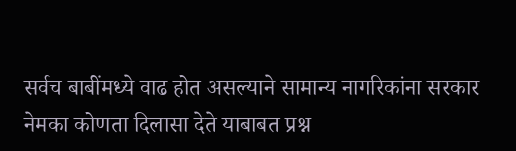सर्वच बाबींमध्ये वाढ होत असल्याने सामान्य नागरिकांना सरकार नेमका कोणता दिलासा देते याबाबत प्रश्न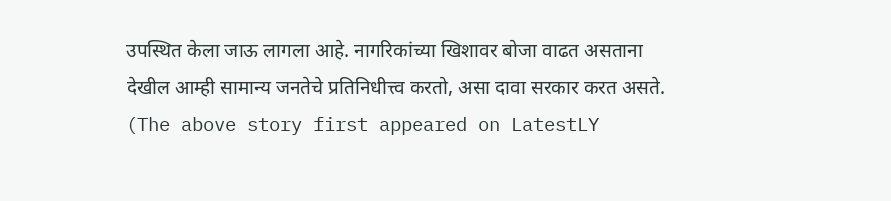उपस्थित केला जाऊ लागला आहे. नागरिकांच्या खिशावर बोजा वाढत असताना देखील आम्ही सामान्य जनतेचे प्रतिनिधीत्त्व करतो, असा दावा सरकार करत असते.
(The above story first appeared on LatestLY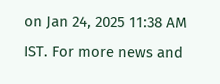on Jan 24, 2025 11:38 AM IST. For more news and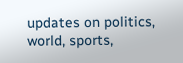updates on politics, world, sports,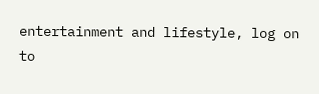entertainment and lifestyle, log on to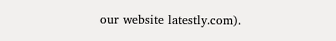our website latestly.com).